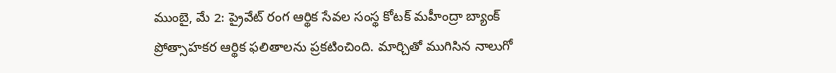ముంబై, మే 2: ప్రైవేట్ రంగ ఆర్థిక సేవల సంస్థ కోటక్ మహీంద్రా బ్యాంక్ ప్రోత్సాహకర ఆర్థిక ఫలితాలను ప్రకటించింది. మార్చితో ముగిసిన నాలుగో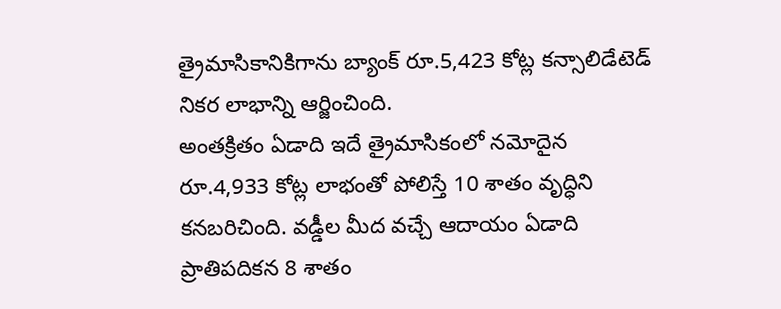త్రైమాసికానికిగాను బ్యాంక్ రూ.5,423 కోట్ల కన్సాలిడేటెడ్ నికర లాభాన్ని ఆర్జించింది.
అంతక్రితం ఏడాది ఇదే త్రైమాసికంలో నమోదైన రూ.4,933 కోట్ల లాభంతో పోలిస్తే 10 శాతం వృద్ధిని కనబరిచింది. వడ్డీల మీద వచ్చే ఆదాయం ఏడాది ప్రాతిపదికన 8 శాతం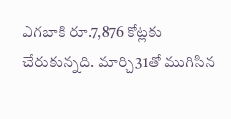ఎగబాకి రూ.7,876 కోట్లకు చేరుకున్నది. మార్చి31తో ముగిసిన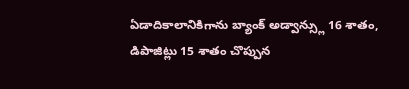ఏడాదికాలానికిగాను బ్యాంక్ అడ్వాన్స్లు 16 శాతం, డిపాజిట్లు 15 శాతం చొప్పున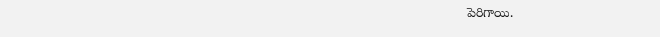పెరిగాయి.